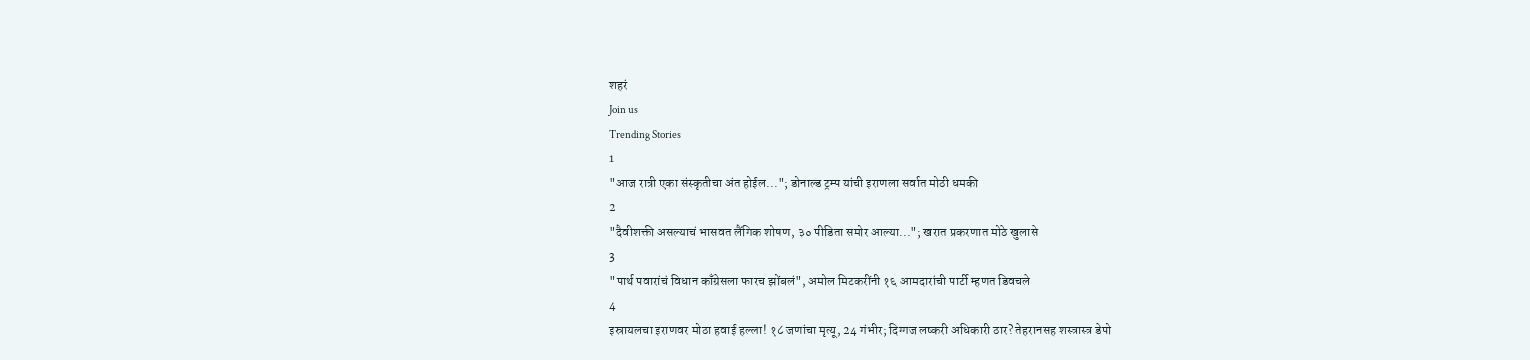शहरं
Join us
Trending Stories
1
"आज रात्री एका संस्कृतीचा अंत होईल..."; डोनाल्ड ट्रम्प यांची इराणला सर्वात मोठी धमकी
2
"दैवीशक्ती असल्याचं भासवत लैंगिक शोषण, ३० पीडिता समोर आल्या..."; खरात प्रकरणात मोठे खुलासे
3
"पार्थ पवारांचं विधान काँग्रेसला फारच झोंबलं", अमोल मिटकरींनी १६ आमदारांची पार्टी म्हणत डिवचले
4
इस्रायलचा इराणवर मोठा हवाई हल्ला! १८ जणांचा मृत्यू, 24 गंभीर; दिग्गज लष्करी अधिकारी ठार? तेहरानसह शस्त्रास्त्र डेपो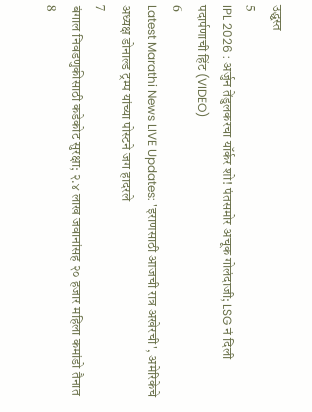उद्ध्वस्त
5
IPL 2026 : अर्जुन तेंडुलकरचा यॉर्कर शो! पंतसमोर अचूक गोलंदाजी; LSG नं दिली पदार्पणाची हिंट (VIDEO)
6
Latest Marathi News LIVE Updates: 'इराणसाठी आजची रात्र अखेरची', अमेरिकेचे अध्यक्ष डोनाल्ड ट्रम्प यांच्या पोस्टने जग हादरले
7
बंगाल निवडणुकीसाठी कडेकोट सुरक्षा; २.४ लाख जवानांसह २० हजार महिला कमांडो तैनात
8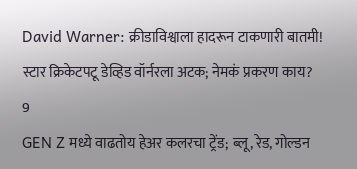David Warner: क्रीडाविश्वाला हादरून टाकणारी बातमी! स्टार क्रिकेटपटू डेव्हिड वॉर्नरला अटक; नेमकं प्रकरण काय?
9
GEN Z मध्ये वाढतोय हेअर कलरचा ट्रेंड; ब्लू, रेड, गोल्डन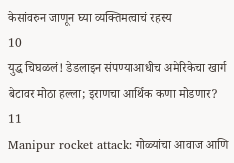केसांवरुन जाणून घ्या व्यक्तिमत्वाचं रहस्य
10
युद्ध चिघळलं! डेडलाइन संपण्याआधीच अमेरिकेचा खार्ग बेटावर मोठा हल्ला; इराणचा आर्थिक कणा मोडणार?
11
Manipur rocket attack: गोळ्यांचा आवाज आणि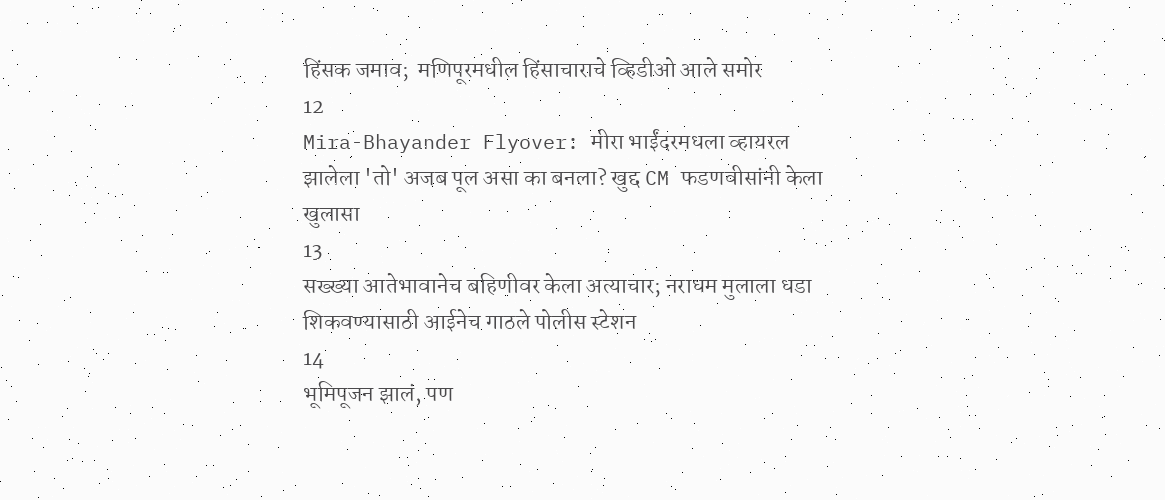हिंसक जमाव;  मणिपूरमधील हिंसाचाराचे व्हिडीओ आले समोर
12
Mira-Bhayander Flyover: मीरा भाईंदरमधला व्हायरल झालेला 'तो' अजब पूल असा का बनला? खुद्द CM फडणवीसांनी केला खुलासा
13
सख्ख्या आतेभावानेच बहिणीवर केला अत्याचार; नराधम मुलाला धडा शिकवण्यासाठी आईनेच गाठले पोलीस स्टेशन
14
भूमिपूजन झालं, पण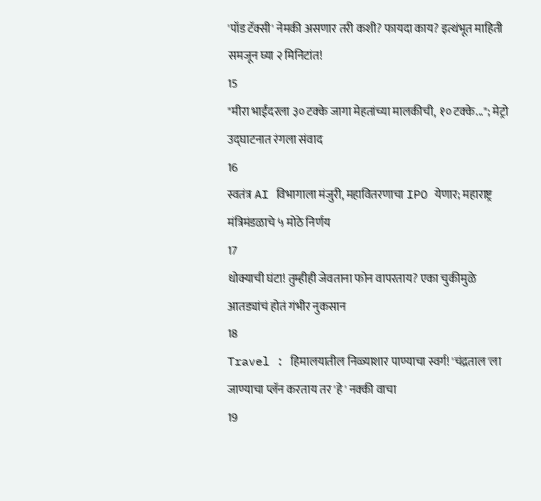'पॉड टॅक्सी' नेमकी असणार तरी कशी? फायदा काय? इत्थंभूत माहिती समजून घ्या २ मिनिटांत!
15
"मीरा भाईंदरला ३० टक्के जागा मेहतांच्या मालकीची, १० टक्के..."; मेट्रो उद्घाटनात रंगला संवाद
16
स्वतंत्र AI विभागाला मंजुरी, महावितरणाचा IPO येणार; महाराष्ट्र मंत्रिमंडळाचे ५ मोठे निर्णय
17
धोक्याची घंटा! तुम्हीही जेवताना फोन वापरताय? एका चुकीमुळे आतड्यांचं होतं गंभीर नुकसान
18
Travel : हिमालयातील निळ्याशार पाण्याचा स्वर्ग! 'चंद्रताल'ला जाण्याचा प्लॅन करताय तर 'हे' नक्की वाचा
19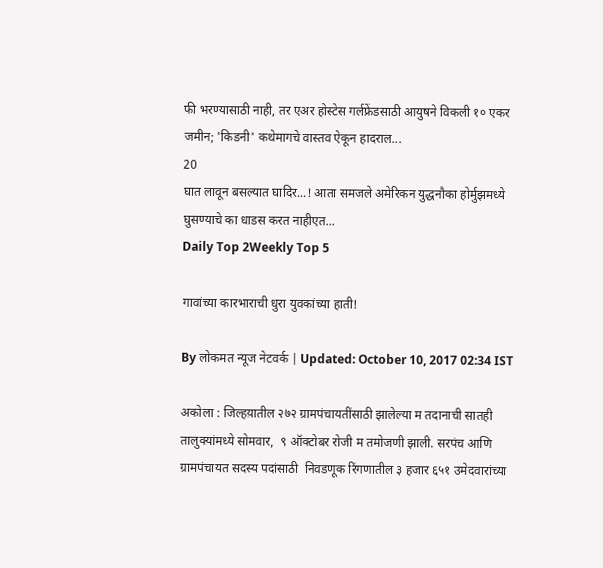फी भरण्यासाठी नाही, तर एअर होस्टेस गर्लफ्रेंडसाठी आयुषने विकली १० एकर जमीन; 'किडनी' कथेमागचे वास्तव ऐकून हादराल...
20
घात लावून बसल्यात घादिर...! आता समजले अमेरिकन युद्धनौका होर्मुझमध्ये घुसण्याचे का धाडस करत नाहीएत...
Daily Top 2Weekly Top 5

गावांच्या कारभाराची धुरा युवकांच्या हाती!

By लोकमत न्यूज नेटवर्क | Updated: October 10, 2017 02:34 IST

अकोला : जिल्हय़ातील २७२ ग्रामपंचायतींसाठी झालेल्या म तदानाची सातही तालुक्यांमध्ये सोमवार,  ९ ऑक्टोबर रोजी म तमोजणी झाली. सरपंच आणि ग्रामपंचायत सदस्य पदांसाठी  निवडणूक रिंगणातील ३ हजार ६५१ उमेदवारांच्या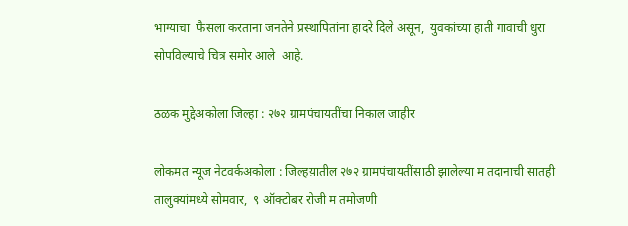भाग्याचा  फैसला करताना जनतेने प्रस्थापितांना हादरे दिले असून,  युवकांच्या हाती गावाची धुरा सोपविल्याचे चित्र समोर आले  आहे.

ठळक मुद्देअकोला जिल्हा : २७२ ग्रामपंचायतींचा निकाल जाहीर

लोकमत न्यूज नेटवर्कअकोला : जिल्हय़ातील २७२ ग्रामपंचायतींसाठी झालेल्या म तदानाची सातही तालुक्यांमध्ये सोमवार,  ९ ऑक्टोबर रोजी म तमोजणी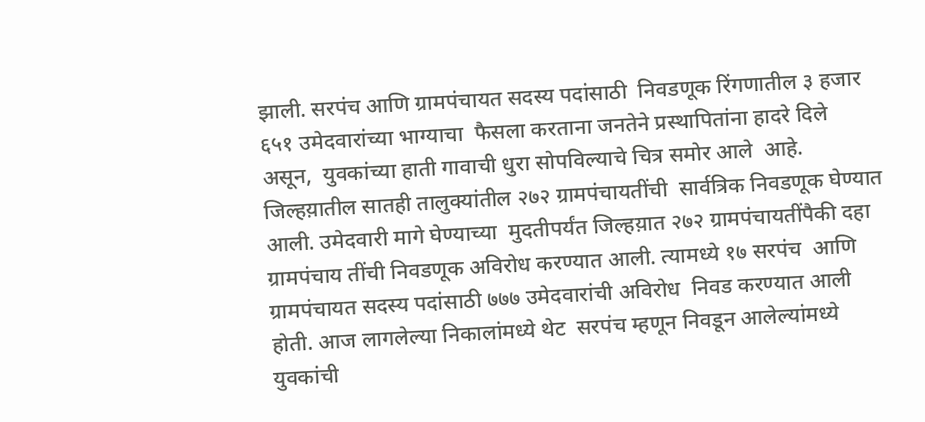झाली. सरपंच आणि ग्रामपंचायत सदस्य पदांसाठी  निवडणूक रिंगणातील ३ हजार ६५१ उमेदवारांच्या भाग्याचा  फैसला करताना जनतेने प्रस्थापितांना हादरे दिले असून,  युवकांच्या हाती गावाची धुरा सोपविल्याचे चित्र समोर आले  आहे. जिल्हय़ातील सातही तालुक्यांतील २७२ ग्रामपंचायतींची  सार्वत्रिक निवडणूक घेण्यात  आली. उमेदवारी मागे घेण्याच्या  मुदतीपर्यंत जिल्हय़ात २७२ ग्रामपंचायतींपैकी दहा ग्रामपंचाय तींची निवडणूक अविरोध करण्यात आली. त्यामध्ये १७ सरपंच  आणि ग्रामपंचायत सदस्य पदांसाठी ७७७ उमेदवारांची अविरोध  निवड करण्यात आली होती. आज लागलेल्या निकालांमध्ये थेट  सरपंच म्हणून निवडून आलेल्यांमध्ये युवकांची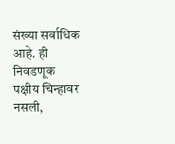संख्या सर्वाधिक  आहे. ही निवडणूक पक्षीय चिन्हावर नसली,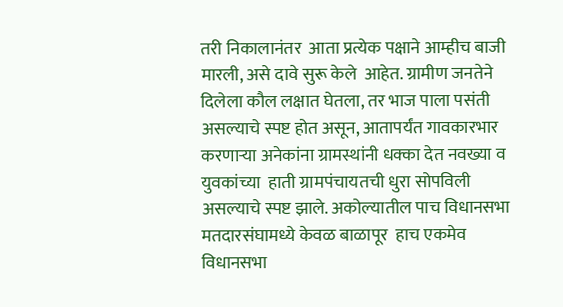तरी निकालानंतर  आता प्रत्येक पक्षाने आम्हीच बाजी मारली, असे दावे सुरू केले  आहेत. ग्रामीण जनतेने दिलेला कौल लक्षात घेतला, तर भाज पाला पसंती असल्याचे स्पष्ट होत असून, आतापर्यंत गावकारभार  करणार्‍या अनेकांना ग्रामस्थांनी धक्का देत नवख्या व युवकांच्या  हाती ग्रामपंचायतची धुरा सोपविली असल्याचे स्पष्ट झाले. अकोल्यातील पाच विधानसभा मतदारसंघामध्ये केवळ बाळापूर  हाच एकमेव विधानसभा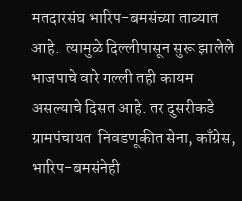मतदारसंघ भारिप-बमसंच्या ताब्यात  आहे.  त्यामुळे दिल्लीपासून सुरू झालेले भाजपाचे वारे गल्ली तही कायम असल्याचे दिसत आहे. तर दुसरीकडे ग्रामपंचायत  निवडणूकीत सेना, काँग्रेस, भारिप-बमसंनेही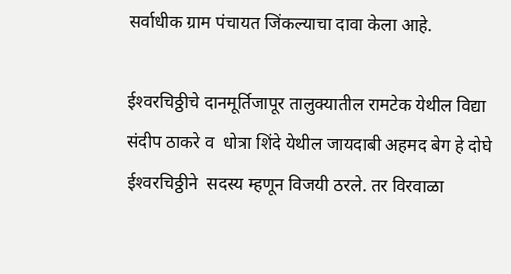सर्वाधीक ग्राम पंचायत जिंकल्याचा दावा केला आहे.

ईश्‍वरचिठ्ठीचे दानमूर्तिजापूर तालुक्यातील रामटेक येथील विद्या संदीप ठाकरे व  धोत्रा शिंदे येथील जायदाबी अहमद बेग हे दोघे ईश्‍वरचिठ्ठीने  सदस्य म्हणून विजयी ठरले. तर विरवाळा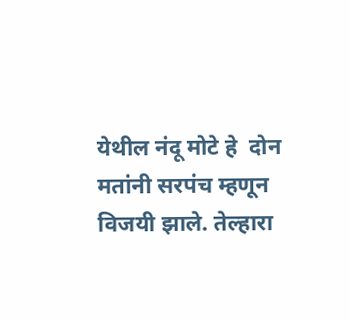येथील नंदू मोटे हे  दोन मतांनी सरपंच म्हणून विजयी झाले. तेल्हारा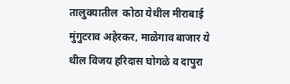तालुक्यातील  कोठा येथील मीराबाई मुंगुटराव अहेरकर, माळेगाव बाजार ये थील विजय हरिदास घोगळे व दापुरा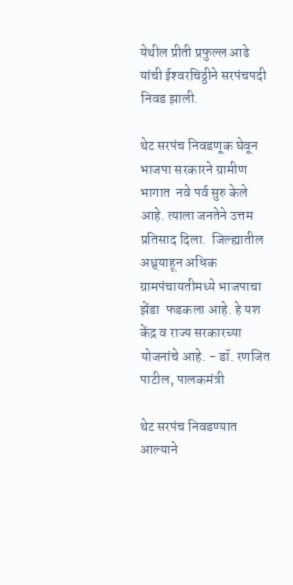येथील प्रीती प्रफुल्ल आढे  यांची ईश्‍वरचिठ्ठीने सरपंचपदी निवड झाली.

थेट सरपंच निवडणूक घेवून भाजपा सरकारने ग्रामीण भागात  नवे पर्व सुरु केले आहे. त्याला जनतेने उत्तम प्रतिसाद दिला.  जिल्ह्यातील अध्र्याहून अधिक ग्रामपंचायतीमध्ये भाजपाचा झेंडा  फडकला आहे. हे यश केंद्र व राज्य सरकारच्या योजनांचे आहे. - डॉ. रणजित पाटील, पालकमंत्री

थेट सरपंच निवडण्यात आल्याने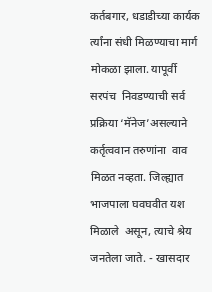कर्तबगार, धडाडीच्या कार्यक र्त्यांना संधी मिळण्याचा मार्ग मोकळा झाला. यापूर्वी सरपंच  निवडण्याची सर्व प्रक्रिया ‘मॅनेज’असल्याने कर्तृत्ववान तरुणांना  वाव मिळत नव्हता. जिल्ह्यात भाजपाला घवघवीत यश मिळाले  असून, त्याचे श्रेय जनतेला जाते. - खासदार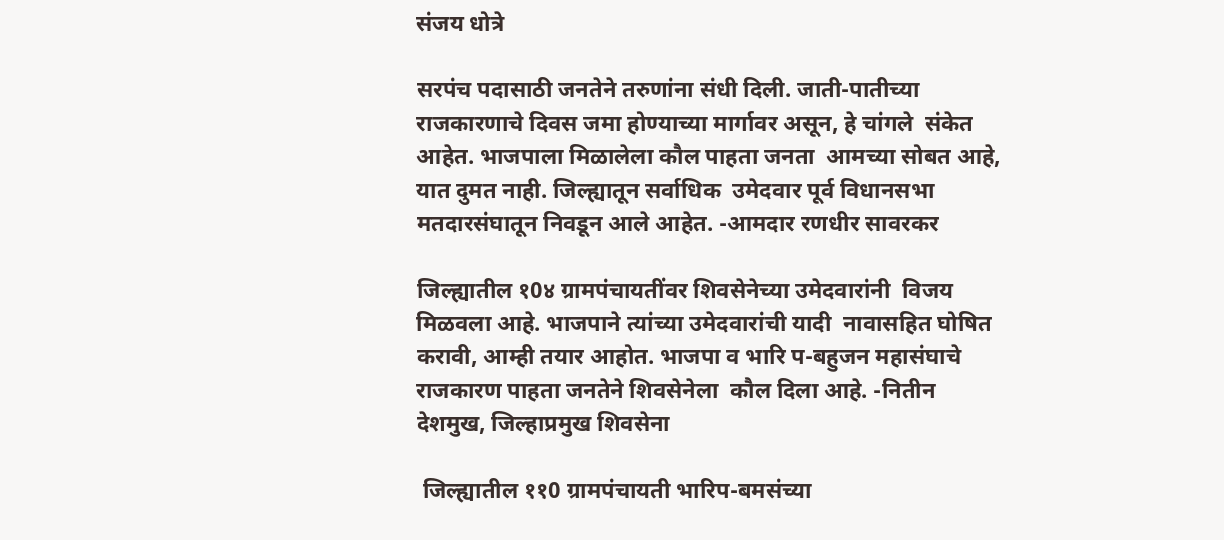संजय धोत्रे

सरपंच पदासाठी जनतेने तरुणांना संधी दिली. जाती-पातीच्या  राजकारणाचे दिवस जमा होण्याच्या मार्गावर असून, हे चांगले  संकेत आहेत. भाजपाला मिळालेला कौल पाहता जनता  आमच्या सोबत आहे, यात दुमत नाही. जिल्ह्यातून सर्वाधिक  उमेदवार पूर्व विधानसभा मतदारसंघातून निवडून आले आहेत. -आमदार रणधीर सावरकर

जिल्ह्यातील १0४ ग्रामपंचायतींवर शिवसेनेच्या उमेदवारांनी  विजय मिळवला आहे. भाजपाने त्यांच्या उमेदवारांची यादी  नावासहित घोषित करावी, आम्ही तयार आहोत. भाजपा व भारि प-बहुजन महासंघाचे राजकारण पाहता जनतेने शिवसेनेला  कौल दिला आहे. -नितीन देशमुख, जिल्हाप्रमुख शिवसेना

 जिल्ह्यातील ११0 ग्रामपंचायती भारिप-बमसंच्या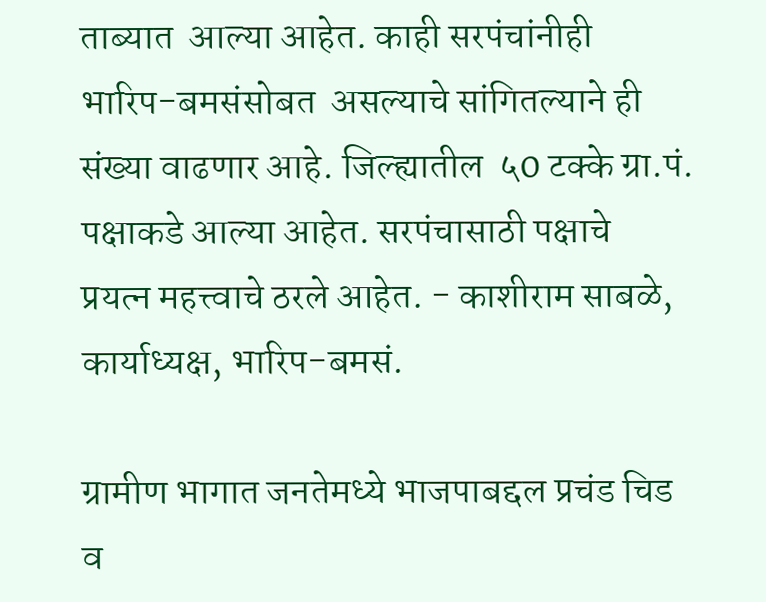ताब्यात  आल्या आहेत. काही सरपंचांनीही भारिप-बमसंसोबत  असल्याचे सांगितल्याने ही संख्या वाढणार आहे. जिल्ह्यातील  ५0 टक्के ग्रा.पं. पक्षाकडे आल्या आहेत. सरपंचासाठी पक्षाचे  प्रयत्न महत्त्वाचे ठरले आहेत. - काशीराम साबळे, कार्याध्यक्ष, भारिप-बमसं.

ग्रामीण भागात जनतेमध्ये भाजपाबद्दल प्रचंड चिड व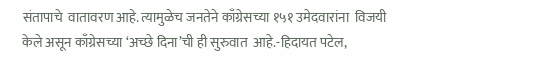संतापाचे  वातावरण आहे. त्यामुळेच जनतेने काँग्रेसच्या १५१ उमेदवारांना  विजयी केले असून काँग्रेसच्या ‘अच्छे दिना’ची ही सुरुवात  आहे.-हिदायत पटेल,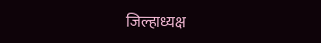जिल्हाध्यक्ष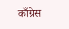काँग्रेस